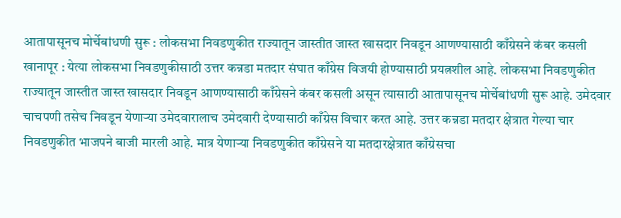आतापासूनच मोर्चेबांधणी सुरू : लोकसभा निवडणुकीत राज्यातून जास्तीत जास्त खासदार निवडून आणण्यासाठी काँग्रेसने कंबर कसली
खानापूर : येत्या लोकसभा निवडणुकीसाठी उत्तर कन्नडा मतदार संघात काँग्रेस विजयी होण्यासाठी प्रयत्नशील आहे. लोकसभा निवडणुकीत राज्यातून जास्तीत जास्त खासदार निवडून आणण्यासाठी काँग्रेसने कंबर कसली असून त्यासाठी आतापासूनच मोर्चेबांधणी सुरू आहे. उमेदवार चाचपणी तसेच निवडून येणाऱ्या उमेदवारालाच उमेदवारी देण्यासाठी काँग्रेस विचार करत आहे. उत्तर कन्नडा मतदार क्षेत्रात गेल्या चार निवडणुकीत भाजपने बाजी मारली आहे. मात्र येणाऱ्या निवडणुकीत काँग्रेसने या मतदारक्षेत्रात काँग्रेसचा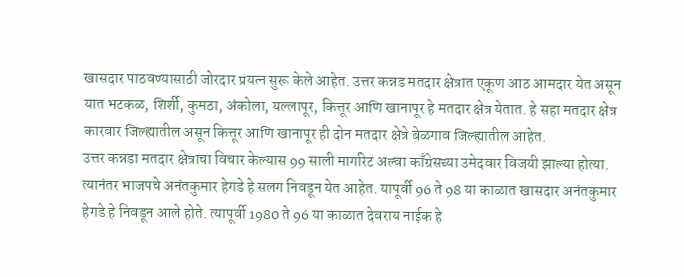खासदार पाठवण्यासाठी जोरदार प्रयत्न सुरू केले आहेत. उत्तर कन्नड मतदार क्षेत्रात एकूण आठ आमदार येत असून यात भटकळ, शिर्शी, कुमठा, अंकोला, यल्लापूर, कित्तूर आणि खानापूर हे मतदार क्षेत्र येतात. हे सहा मतदार क्षेत्र कारवार जिल्ह्यातील असून कित्तूर आणि खानापूर ही दोन मतदार क्षेत्रे बेळगाव जिल्ह्यातील आहेत.
उत्तर कन्नडा मतदार क्षेत्राचा विचार केल्यास 99 साली मार्गारेट अल्वा काँग्रेसच्या उमेदवार विजयी झाल्या होत्या. त्यानंतर भाजपचे अनंतकुमार हेगडे हे सलग निवडून येत आहेत. यापूर्वी 96 ते 98 या काळात खासदार अनंतकुमार हेगडे हे निवडून आले होते. त्यापूर्वी 1980 ते 96 या काळात देवराय नाईक हे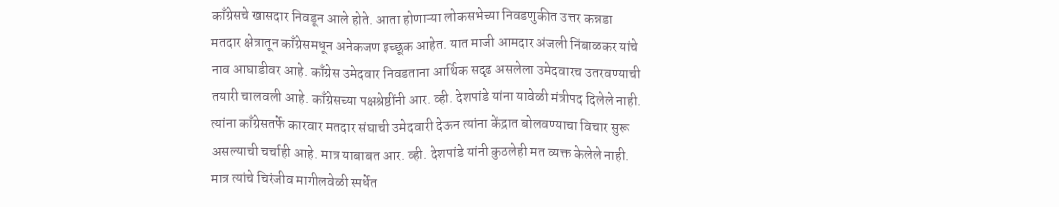काँग्रेसचे खासदार निवडून आले होते. आता होणाऱ्या लोकसभेच्या निवडणुकीत उत्तर कन्नडा मतदार क्षेत्रातून काँग्रेसमधून अनेकजण इच्छूक आहेत. यात माजी आमदार अंजली निंबाळकर यांचे नाव आघाडीवर आहे. काँग्रेस उमेदवार निवडताना आर्थिक सदृढ असलेला उमेदवारच उतरवण्याची तयारी चालवली आहे. काँग्रेसच्या पक्षश्रेष्ठींनी आर. व्ही. देशपांडे यांना यावेळी मंत्रीपद दिलेले नाही. त्यांना काँग्रेसतर्फे कारवार मतदार संघाची उमेदवारी देऊन त्यांना केंद्रात बोलवण्याचा विचार सुरू असल्याची चर्चाही आहे. मात्र याबाबत आर. व्ही. देशपांडे यांनी कुठलेही मत व्यक्त केलेले नाही. मात्र त्यांचे चिरंजीव मागीलवेळी स्पर्धेत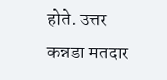होते. उत्तर कन्नडा मतदार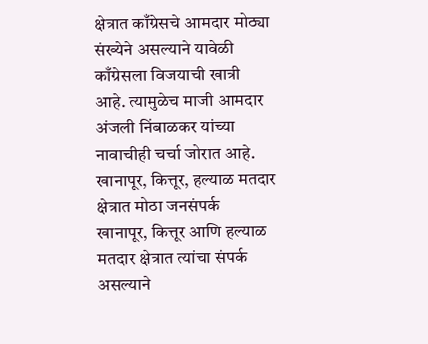क्षेत्रात काँग्रेसचे आमदार मोठ्या संख्येने असल्याने यावेळी काँग्रेसला विजयाची खात्री आहे. त्यामुळेच माजी आमदार अंजली निंबाळकर यांच्या नावाचीही चर्चा जोरात आहे.
खानापूर, कित्तूर, हल्याळ मतदार क्षेत्रात मोठा जनसंपर्क
खानापूर, कित्तूर आणि हल्याळ मतदार क्षेत्रात त्यांचा संपर्क असल्याने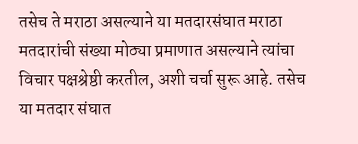तसेच ते मराठा असल्याने या मतदारसंघात मराठा मतदारांची संख्या मोठ्या प्रमाणात असल्याने त्यांचा विचार पक्षश्रेष्ठी करतील, अशी चर्चा सुरू आहे. तसेच या मतदार संघात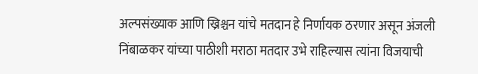अल्पसंख्याक आणि ख्रिश्चन यांचे मतदान हे निर्णायक ठरणार असून अंजली निंबाळकर यांच्या पाठीशी मराठा मतदार उभे राहिल्यास त्यांना विजयाची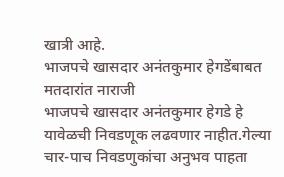खात्री आहे.
भाजपचे खासदार अनंतकुमार हेगडेंबाबत मतदारांत नाराजी
भाजपचे खासदार अनंतकुमार हेगडे हे यावेळची निवडणूक लढवणार नाहीत.गेल्या चार-पाच निवडणुकांचा अनुभव पाहता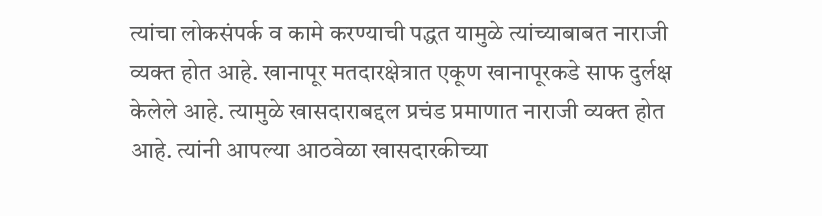त्यांचा लोकसंपर्क व कामे करण्याची पद्धत यामुळे त्यांच्याबाबत नाराजी व्यक्त होत आहे. खानापूर मतदारक्षेत्रात एकूण खानापूरकडे साफ दुर्लक्ष केलेले आहे. त्यामुळे खासदाराबद्दल प्रचंड प्रमाणात नाराजी व्यक्त होत आहे. त्यांनी आपल्या आठवेळा खासदारकीच्या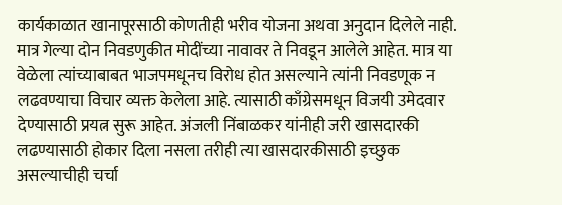कार्यकाळात खानापूरसाठी कोणतीही भरीव योजना अथवा अनुदान दिलेले नाही. मात्र गेल्या दोन निवडणुकीत मोदींच्या नावावर ते निवडून आलेले आहेत. मात्र या वेळेला त्यांच्याबाबत भाजपमधूनच विरोध होत असल्याने त्यांनी निवडणूक न लढवण्याचा विचार व्यक्त केलेला आहे. त्यासाठी काँग्रेसमधून विजयी उमेदवार देण्यासाठी प्रयत्न सुरू आहेत. अंजली निंबाळकर यांनीही जरी खासदारकी लढण्यासाठी होकार दिला नसला तरीही त्या खासदारकीसाठी इच्छुक असल्याचीही चर्चा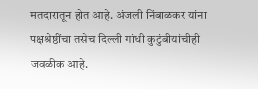मतदारातून होत आहे. अंजली निंबाळकर यांना पक्षश्रेष्ठींचा तसेच दिल्ली गांधी कुटुंबीयांचीही जवळीक आहे.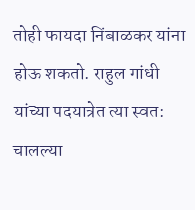तोही फायदा निंबाळकर यांना होऊ शकतो. राहुल गांधी यांच्या पदयात्रेत त्या स्वत: चालल्या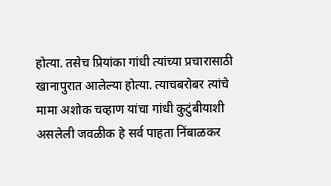होत्या. तसेच प्रियांका गांधी त्यांच्या प्रचारासाठी खानापुरात आलेल्या होत्या. त्याचबरोबर त्यांचे मामा अशोक चव्हाण यांचा गांधी कुटुंबीयाशी असलेली जवळीक हे सर्व पाहता निंबाळकर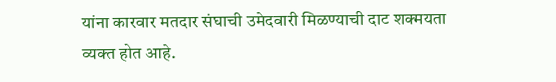यांना कारवार मतदार संघाची उमेदवारी मिळण्याची दाट शक्मयता व्यक्त होत आहे.